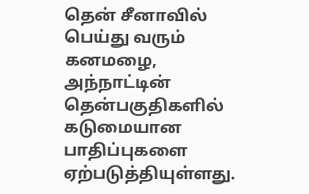தென் சீனாவில் பெய்து வரும் கனமழை, அந்நாட்டின் தென்பகுதிகளில் கடுமையான பாதிப்புகளை ஏற்படுத்தியுள்ளது.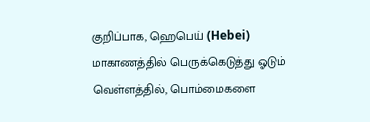குறிப்பாக, ஹெபெய் (Hebei) மாகாணத்தில் பெருக்கெடுத்து ஓடும் வெள்ளத்தில், பொம்மைகளை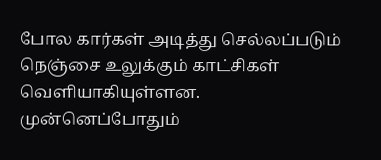போல கார்கள் அடித்து செல்லப்படும் நெஞ்சை உலுக்கும் காட்சிகள் வெளியாகியுள்ளன. முன்னெப்போதும்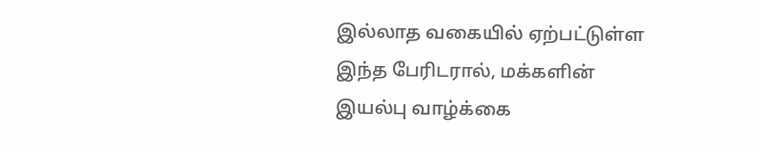இல்லாத வகையில் ஏற்பட்டுள்ள இந்த பேரிடரால், மக்களின் இயல்பு வாழ்க்கை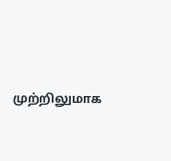முற்றிலுமாக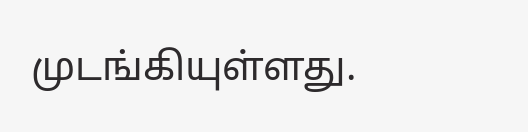முடங்கியுள்ளது.